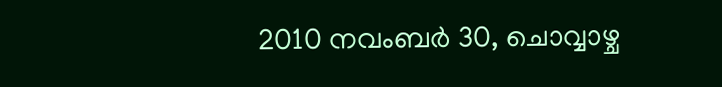2010 നവംബർ 30, ചൊവ്വാഴ്ച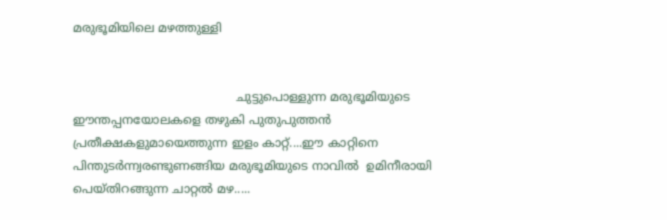മരുഭൂമിയിലെ മഴത്തുള്ളി


                                            ചുട്ടുപൊള്ളുന്ന മരുഭൂമിയുടെ ഈന്തപ്പനയോലകളെ തഴുകി പുതുപുത്തന്‍ പ്രതീക്ഷകളുമായെത്തുന്ന ഇളം കാറ്റ്....ഈ കാറ്റിനെ പിന്തുടര്‍ന്ന്വരണ്ടുണങ്ങിയ മരുഭൂമിയുടെ നാവില്‍  ഉമിനീരായി പെയ്തിറങ്ങുന്ന ചാറ്റല്‍ മഴ.....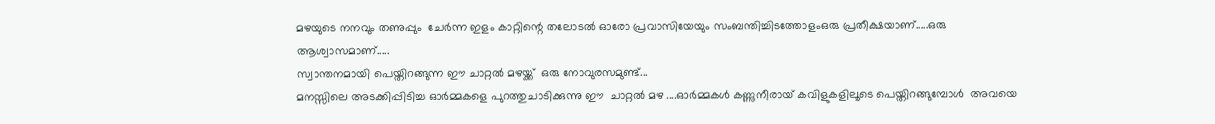മഴയുടെ നനവും തണുപ്പും  ചേര്‍ന്ന ഇളം കാറ്റിന്റെ തലോടല്‍ ഓരോ പ്രവാസിയേയും സംബന്തിച്ചിടത്തോളംഒരു പ്രതീക്ഷയാണ്.....ഒരു ആശ്വാസമാണ്.....
സ്വാന്തനമായി പെയ്തിറങ്ങുന്ന ഈ ചാറ്റല്‍ മഴയ്ക്ക്  ഒരു നോവുരസമുണ്ട്...
മനസ്സിലെ അടക്കിപ്പിടിച്ച ഓര്‍മ്മകളെ പുറത്തുചാടിക്കുന്നു ഈ  ചാറ്റല്‍ മഴ ....ഓര്‍മ്മകള്‍ കണ്ണുനീരായ് കവിളുകളിലൂടെ പെയ്തിറങ്ങുമ്പോള്‍  അവയെ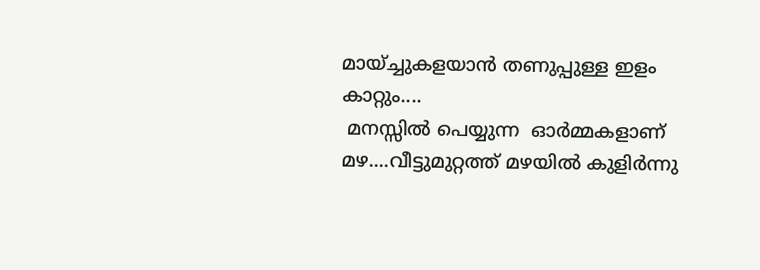മായ്ച്ചുകളയാന്‍ തണുപ്പുള്ള ഇളം കാറ്റും....
 മനസ്സില്‍ പെയ്യുന്ന  ഓര്‍മ്മകളാണ് മഴ....വീട്ടുമുറ്റത്ത് മഴയില്‍ കുളിര്‍ന്നു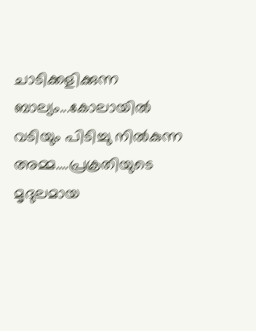ചാടിക്കളിക്കുന്ന ബാല്യം...കോലായില്‍ വടിയും പിടിച്ചു നില്‍കുന്ന അമ്മ....പ്രക്രതിയുടെ മൃദുലമായ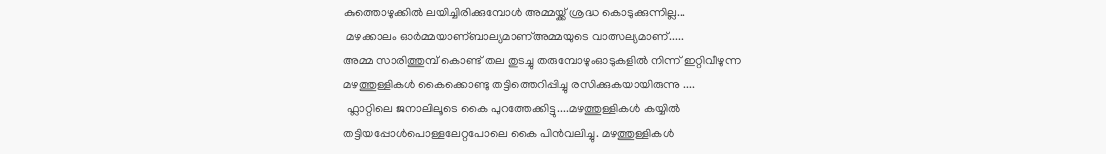കുത്തൊഴുക്കില്‍ ലയിച്ചിരിക്കുമ്പോള്‍ അമ്മയ്ക്ക് ശ്രദ്ധ കൊടുക്കുന്നില്ല...
 മഴക്കാലം ഓര്‍മ്മയാണ്ബാല്യമാണ്അമ്മയുടെ വാത്സല്യമാണ്.....
അമ്മ സാരിത്തുമ്പ് കൊണ്ട് തല തുടച്ചു തരുമ്പോഴുംഓടുകളില്‍ നിന്ന് ഇറ്റിവീഴുന്ന മഴത്തുള്ളികള്‍ കൈക്കൊണ്ടു തട്ടിത്തെറിപ്പിച്ചു രസിക്കുകയായിരുന്നു ....
 ഫ്ലാറ്റിലെ ജനാലിലൂടെ കൈ പുറത്തേക്കിട്ടു....മഴത്തുള്ളികള്‍ കയ്യില്‍ തട്ടിയപ്പോള്‍പൊള്ളലേറ്റപോലെ കൈ പിന്‍വലിച്ചു. മഴത്തുള്ളികള്‍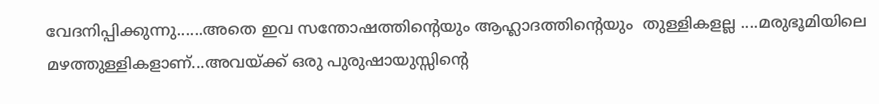വേദനിപ്പിക്കുന്നു......അതെ ഇവ സന്തോഷത്തിന്റെയും ആഹ്ലാദത്തിന്റെയും  തുള്ളികളല്ല ....മരുഭൂമിയിലെ മഴത്തുള്ളികളാണ്...അവയ്ക്ക് ഒരു പുരുഷായുസ്സിന്റെ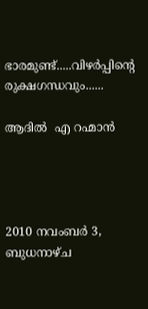ഭാരമുണ്ട്.....വിഴര്‍പ്പിന്റെ രുക്ഷഗന്ധവും......

ആദില്‍  എ റഹ്മാന്‍




2010 നവംബർ 3, ബുധനാഴ്‌ച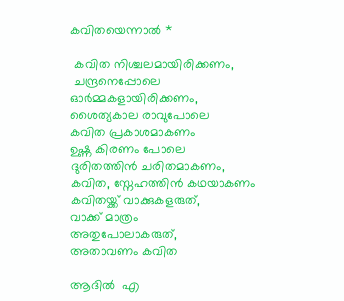കവിതയെന്നാല്‍ *

 കവിത നിശ്ചലമായിരിക്കണം,
 ചന്ദ്രനെപ്പോലെ
ഓര്‍മ്മകളായിരിക്കണം,
ശൈത്യകാല രാവുപോലെ
കവിത പ്രകാശമാകണം
ഉഷ്ണ കിരണം പോലെ
ദുരിതത്തിന്‍ ചരിതമാകണം,
കവിത, സ്നേഹത്തിന്‍ കഥയാകണം
കവിതയ്ക്ക് വാക്കുകളരുത്,
വാക്ക് മാത്രം
അതുപോലാകരുത്,
അതാവണം കവിത

ആദില്‍  എ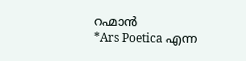റഹ്മാന്‍
*Ars Poetica എന്ന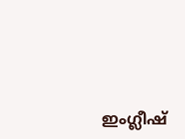ഇംഗ്ലീഷ്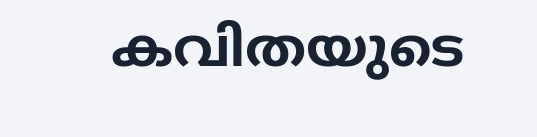കവിതയുടെ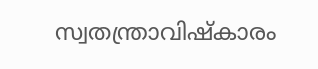സ്വതന്ത്രാവിഷ്കാരം